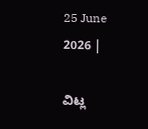25 June 2026 |

ವಿಟ್ಲ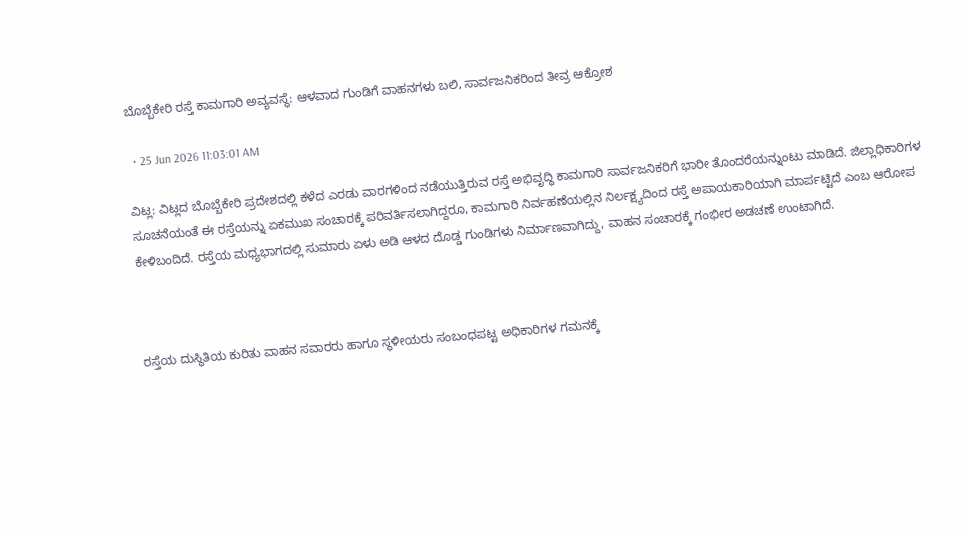ಬೊಬ್ಬೆಕೇರಿ ರಸ್ತೆ ಕಾಮಗಾರಿ ಅವ್ಯವಸ್ಥೆ: ಆಳವಾದ ಗುಂಡಿಗೆ ವಾಹನಗಳು ಬಲಿ, ಸಾರ್ವಜನಿಕರಿಂದ ತೀವ್ರ ಆಕ್ರೋಶ

  • 25 Jun 2026 11:03:01 AM

ವಿಟ್ಲ: ವಿಟ್ಲದ ಬೊಬ್ಬೆಕೇರಿ ಪ್ರದೇಶದಲ್ಲಿ ಕಳೆದ ಎರಡು ವಾರಗಳಿಂದ ನಡೆಯುತ್ತಿರುವ ರಸ್ತೆ ಅಭಿವೃದ್ಧಿ ಕಾಮಗಾರಿ ಸಾರ್ವಜನಿಕರಿಗೆ ಭಾರೀ ತೊಂದರೆಯನ್ನುಂಟು ಮಾಡಿದೆ. ಜಿಲ್ಲಾಧಿಕಾರಿಗಳ ಸೂಚನೆಯಂತೆ ಈ ರಸ್ತೆಯನ್ನು ಏಕಮುಖ ಸಂಚಾರಕ್ಕೆ ಪರಿವರ್ತಿಸಲಾಗಿದ್ದರೂ, ಕಾಮಗಾರಿ ನಿರ್ವಹಣೆಯಲ್ಲಿನ ನಿರ್ಲಕ್ಷ್ಯದಿಂದ ರಸ್ತೆ ಅಪಾಯಕಾರಿಯಾಗಿ ಮಾರ್ಪಟ್ಟಿದೆ ಎಂಬ ಆರೋಪ ಕೇಳಿಬಂದಿದೆ. ರಸ್ತೆಯ ಮಧ್ಯಭಾಗದಲ್ಲಿ ಸುಮಾರು ಏಳು ಅಡಿ ಆಳದ ದೊಡ್ಡ ಗುಂಡಿಗಳು ನಿರ್ಮಾಣವಾಗಿದ್ದು, ವಾಹನ ಸಂಚಾರಕ್ಕೆ ಗಂಭೀರ ಅಡಚಣೆ ಉಂಟಾಗಿದೆ.



ರಸ್ತೆಯ ದುಸ್ಥಿತಿಯ ಕುರಿತು ವಾಹನ ಸವಾರರು ಹಾಗೂ ಸ್ಥಳೀಯರು ಸಂಬಂಧಪಟ್ಟ ಅಧಿಕಾರಿಗಳ ಗಮನಕ್ಕೆ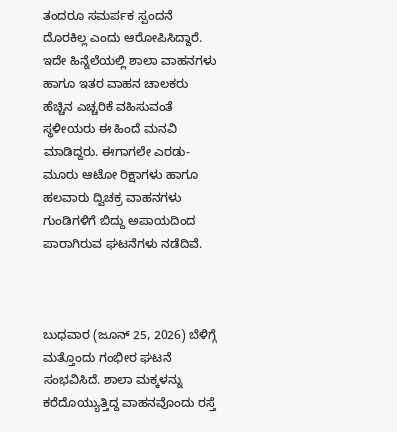ತಂದರೂ ಸಮರ್ಪಕ ಸ್ಪಂದನೆ ದೊರಕಿಲ್ಲ ಎಂದು ಆರೋಪಿಸಿದ್ದಾರೆ. ಇದೇ ಹಿನ್ನೆಲೆಯಲ್ಲಿ ಶಾಲಾ ವಾಹನಗಳು ಹಾಗೂ ಇತರ ವಾಹನ ಚಾಲಕರು ಹೆಚ್ಚಿನ ಎಚ್ಚರಿಕೆ ವಹಿಸುವಂತೆ ಸ್ಥಳೀಯರು ಈ ಹಿಂದೆ ಮನವಿ ಮಾಡಿದ್ದರು. ಈಗಾಗಲೇ ಎರಡು-ಮೂರು ಆಟೋ ರಿಕ್ಷಾಗಳು ಹಾಗೂ ಹಲವಾರು ದ್ವಿಚಕ್ರ ವಾಹನಗಳು ಗುಂಡಿಗಳಿಗೆ ಬಿದ್ದು ಅಪಾಯದಿಂದ ಪಾರಾಗಿರುವ ಘಟನೆಗಳು ನಡೆದಿವೆ.



ಬುಧವಾರ (ಜೂನ್ 25, 2026) ಬೆಳಿಗ್ಗೆ ಮತ್ತೊಂದು ಗಂಭೀರ ಘಟನೆ ಸಂಭವಿಸಿದೆ. ಶಾಲಾ ಮಕ್ಕಳನ್ನು ಕರೆದೊಯ್ಯುತ್ತಿದ್ದ ವಾಹನವೊಂದು ರಸ್ತೆ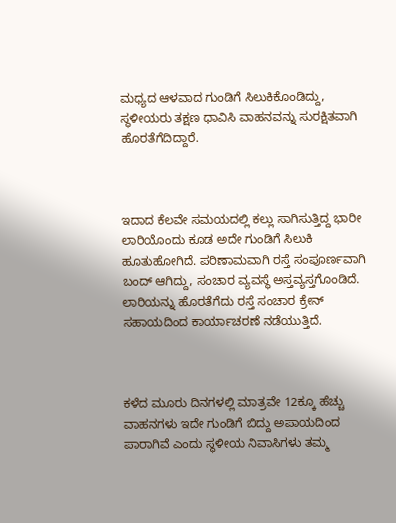ಮಧ್ಯದ ಆಳವಾದ ಗುಂಡಿಗೆ ಸಿಲುಕಿಕೊಂಡಿದ್ದು, ಸ್ಥಳೀಯರು ತಕ್ಷಣ ಧಾವಿಸಿ ವಾಹನವನ್ನು ಸುರಕ್ಷಿತವಾಗಿ ಹೊರತೆಗೆದಿದ್ದಾರೆ.



ಇದಾದ ಕೆಲವೇ ಸಮಯದಲ್ಲಿ ಕಲ್ಲು ಸಾಗಿಸುತ್ತಿದ್ದ ಭಾರೀ ಲಾರಿಯೊಂದು ಕೂಡ ಅದೇ ಗುಂಡಿಗೆ ಸಿಲುಕಿ ಹೂತುಹೋಗಿದೆ. ಪರಿಣಾಮವಾಗಿ ರಸ್ತೆ ಸಂಪೂರ್ಣವಾಗಿ ಬಂದ್ ಆಗಿದ್ದು, ಸಂಚಾರ ವ್ಯವಸ್ಥೆ ಅಸ್ತವ್ಯಸ್ತಗೊಂಡಿದೆ. ಲಾರಿಯನ್ನು ಹೊರತೆಗೆದು ರಸ್ತೆ ಸಂಚಾರ ಕ್ರೇನ್ ಸಹಾಯದಿಂದ ಕಾರ್ಯಾಚರಣೆ ನಡೆಯುತ್ತಿದೆ.



ಕಳೆದ ಮೂರು ದಿನಗಳಲ್ಲಿ ಮಾತ್ರವೇ 12ಕ್ಕೂ ಹೆಚ್ಚು ವಾಹನಗಳು ಇದೇ ಗುಂಡಿಗೆ ಬಿದ್ದು ಅಪಾಯದಿಂದ ಪಾರಾಗಿವೆ ಎಂದು ಸ್ಥಳೀಯ ನಿವಾಸಿಗಳು ತಮ್ಮ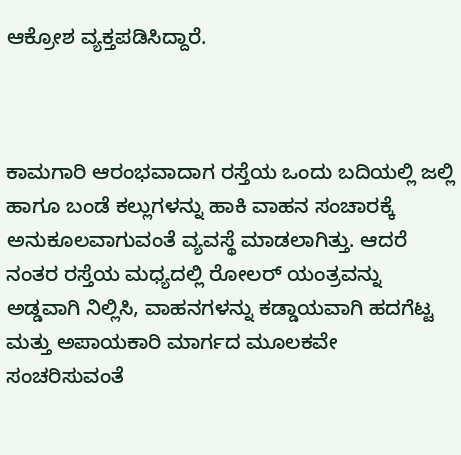ಆಕ್ರೋಶ ವ್ಯಕ್ತಪಡಿಸಿದ್ದಾರೆ.



ಕಾಮಗಾರಿ ಆರಂಭವಾದಾಗ ರಸ್ತೆಯ ಒಂದು ಬದಿಯಲ್ಲಿ ಜಲ್ಲಿ ಹಾಗೂ ಬಂಡೆ ಕಲ್ಲುಗಳನ್ನು ಹಾಕಿ ವಾಹನ ಸಂಚಾರಕ್ಕೆ ಅನುಕೂಲವಾಗುವಂತೆ ವ್ಯವಸ್ಥೆ ಮಾಡಲಾಗಿತ್ತು. ಆದರೆ ನಂತರ ರಸ್ತೆಯ ಮಧ್ಯದಲ್ಲಿ ರೋಲರ್ ಯಂತ್ರವನ್ನು ಅಡ್ಡವಾಗಿ ನಿಲ್ಲಿಸಿ, ವಾಹನಗಳನ್ನು ಕಡ್ಡಾಯವಾಗಿ ಹದಗೆಟ್ಟ ಮತ್ತು ಅಪಾಯಕಾರಿ ಮಾರ್ಗದ ಮೂಲಕವೇ ಸಂಚರಿಸುವಂತೆ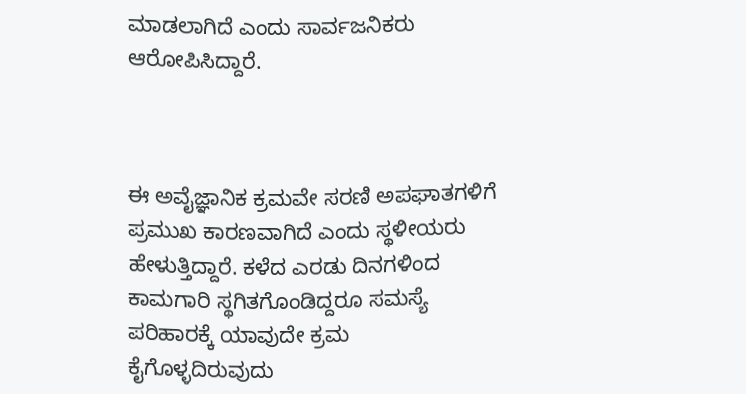ಮಾಡಲಾಗಿದೆ ಎಂದು ಸಾರ್ವಜನಿಕರು ಆರೋಪಿಸಿದ್ದಾರೆ.



ಈ ಅವೈಜ್ಞಾನಿಕ ಕ್ರಮವೇ ಸರಣಿ ಅಪಘಾತಗಳಿಗೆ ಪ್ರಮುಖ ಕಾರಣವಾಗಿದೆ ಎಂದು ಸ್ಥಳೀಯರು ಹೇಳುತ್ತಿದ್ದಾರೆ. ಕಳೆದ ಎರಡು ದಿನಗಳಿಂದ ಕಾಮಗಾರಿ ಸ್ಥಗಿತಗೊಂಡಿದ್ದರೂ ಸಮಸ್ಯೆ ಪರಿಹಾರಕ್ಕೆ ಯಾವುದೇ ಕ್ರಮ ಕೈಗೊಳ್ಳದಿರುವುದು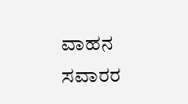ವಾಹನ ಸವಾರರ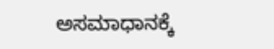ಅಸಮಾಧಾನಕ್ಕೆ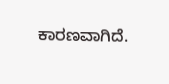ಕಾರಣವಾಗಿದೆ.